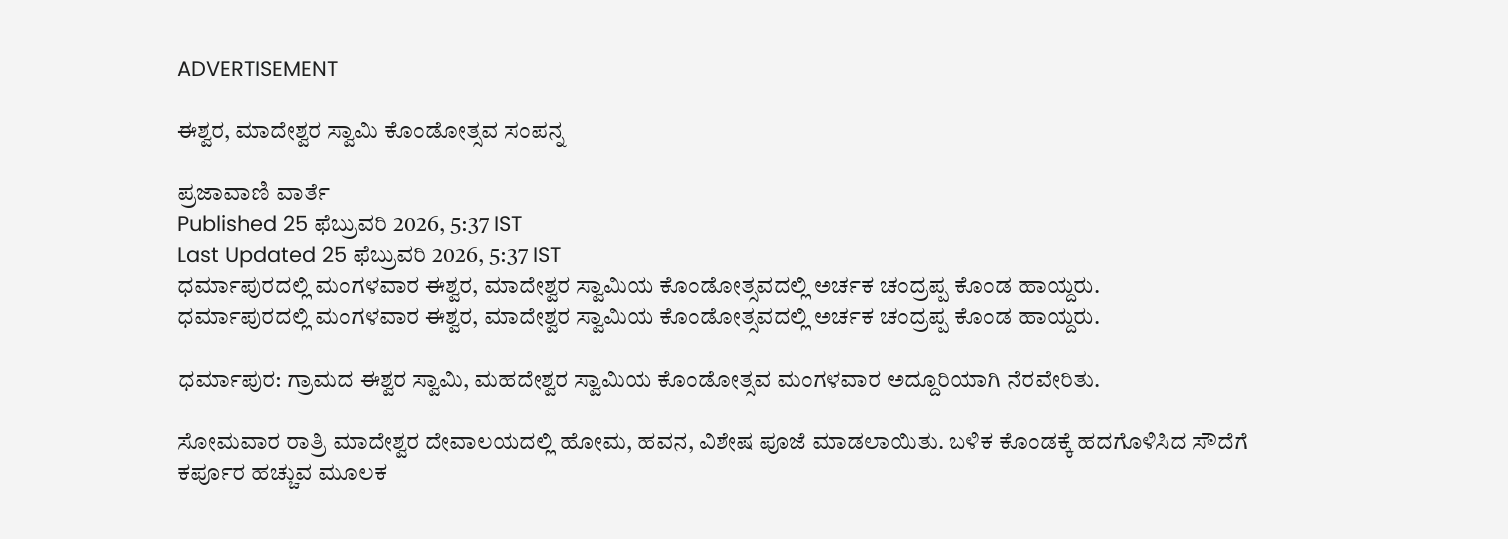ADVERTISEMENT

ಈಶ್ವರ, ಮಾದೇಶ್ವರ ಸ್ವಾಮಿ ಕೊಂಡೋತ್ಸವ ಸಂಪನ್ನ

ಪ್ರಜಾವಾಣಿ ವಾರ್ತೆ
Published 25 ಫೆಬ್ರುವರಿ 2026, 5:37 IST
Last Updated 25 ಫೆಬ್ರುವರಿ 2026, 5:37 IST
ಧರ್ಮಾಪುರದಲ್ಲಿ ಮಂಗಳವಾರ ಈಶ್ವರ, ಮಾದೇಶ್ವರ ಸ್ವಾಮಿಯ ಕೊಂಡೋತ್ಸವದಲ್ಲಿ ಅರ್ಚಕ ಚಂದ್ರಪ್ಪ ಕೊಂಡ ಹಾಯ್ದರು.
ಧರ್ಮಾಪುರದಲ್ಲಿ ಮಂಗಳವಾರ ಈಶ್ವರ, ಮಾದೇಶ್ವರ ಸ್ವಾಮಿಯ ಕೊಂಡೋತ್ಸವದಲ್ಲಿ ಅರ್ಚಕ ಚಂದ್ರಪ್ಪ ಕೊಂಡ ಹಾಯ್ದರು.

ಧರ್ಮಾಪುರ: ಗ್ರಾಮದ ಈಶ್ವರ ಸ್ವಾಮಿ, ಮಹದೇಶ್ವರ ಸ್ವಾಮಿಯ ಕೊಂಡೋತ್ಸವ ಮಂಗಳವಾರ ಅದ್ದೂರಿಯಾಗಿ ನೆರವೇರಿತು.

ಸೋಮವಾರ ರಾತ್ರಿ ಮಾದೇಶ್ವರ ದೇವಾಲಯದಲ್ಲಿ ಹೋಮ, ಹವನ, ವಿಶೇಷ ಪೂಜೆ ಮಾಡಲಾಯಿತು. ಬಳಿಕ ಕೊಂಡಕ್ಕೆ ಹದಗೊಳಿಸಿದ ಸೌದೆಗೆ ಕರ್ಪೂರ ಹಚ್ಚುವ ಮೂಲಕ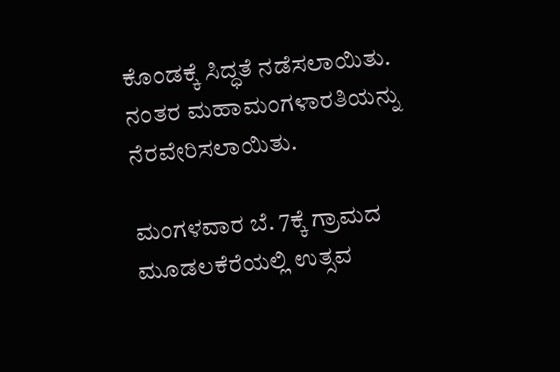ಕೊಂಡಕ್ಕೆ ಸಿದ್ಧತೆ ನಡೆಸಲಾಯಿತು. ನಂತರ ಮಹಾಮಂಗಳಾರತಿಯನ್ನು ನೆರವೇರಿಸಲಾಯಿತು.

ಮಂಗಳವಾರ ಬೆ. 7ಕ್ಕೆ ಗ್ರಾಮದ ಮೂಡಲಕೆರೆಯಲ್ಲಿ ಉತ್ಸವ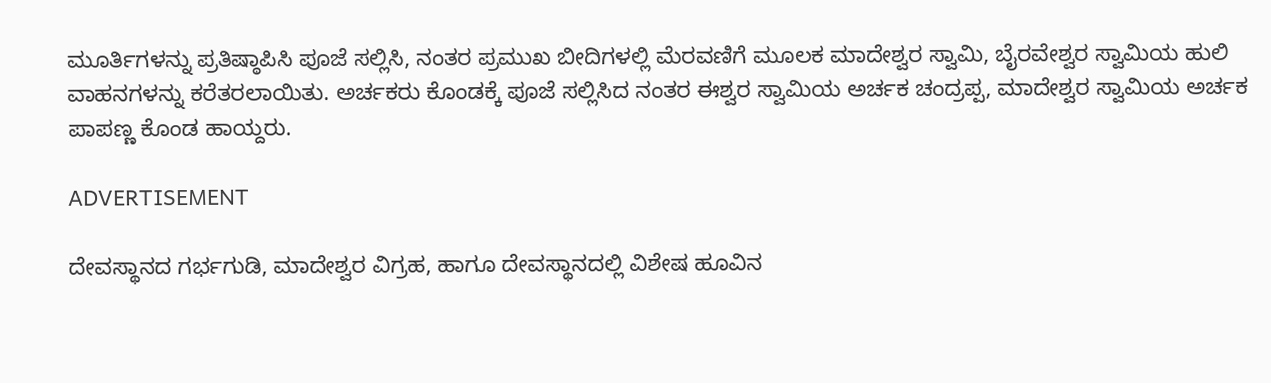ಮೂರ್ತಿಗಳನ್ನು ಪ್ರತಿಷ್ಠಾಪಿಸಿ ಪೂಜೆ ಸಲ್ಲಿಸಿ, ನಂತರ ಪ್ರಮುಖ ಬೀದಿಗಳಲ್ಲಿ ಮೆರವಣಿಗೆ ಮೂಲಕ ಮಾದೇಶ್ವರ ಸ್ವಾಮಿ, ಬೈರವೇಶ್ವರ ಸ್ವಾಮಿಯ ಹುಲಿ ವಾಹನಗಳನ್ನು ಕರೆತರಲಾಯಿತು. ಅರ್ಚಕರು ಕೊಂಡಕ್ಕೆ ಪೂಜೆ ಸಲ್ಲಿಸಿದ ನಂತರ ಈಶ್ವರ ಸ್ವಾಮಿಯ ಅರ್ಚಕ ಚಂದ್ರಪ್ಪ, ಮಾದೇಶ್ವರ ಸ್ವಾಮಿಯ ಅರ್ಚಕ ಪಾಪಣ್ಣ ಕೊಂಡ ಹಾಯ್ದರು.

ADVERTISEMENT

ದೇವಸ್ಥಾನದ ಗರ್ಭಗುಡಿ, ಮಾದೇಶ್ವರ ವಿಗ್ರಹ, ಹಾಗೂ ದೇವಸ್ಥಾನದಲ್ಲಿ ವಿಶೇಷ ಹೂವಿನ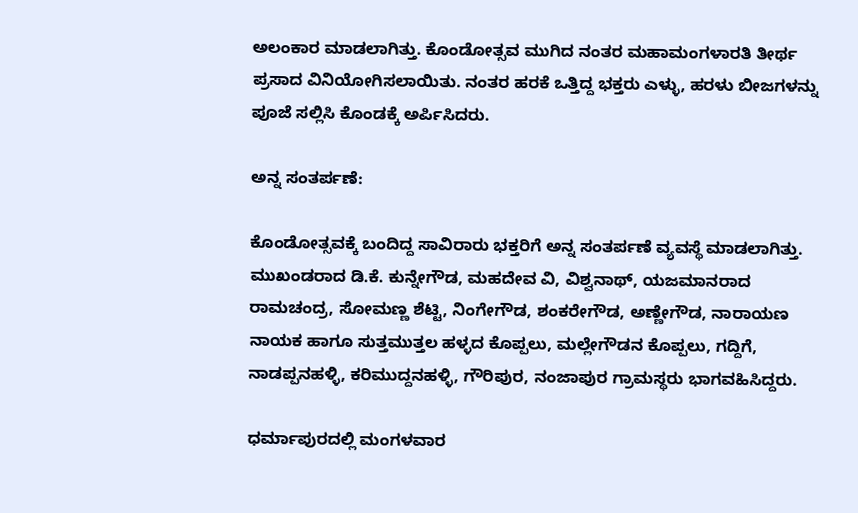ಅಲಂಕಾರ ಮಾಡಲಾಗಿತ್ತು. ಕೊಂಡೋತ್ಸವ ಮುಗಿದ ನಂತರ ಮಹಾಮಂಗಳಾರತಿ ತೀರ್ಥ ಪ್ರಸಾದ ವಿನಿಯೋಗಿಸಲಾಯಿತು. ನಂತರ ಹರಕೆ ಒತ್ತಿದ್ದ ಭಕ್ತರು ಎಳ್ಳು, ಹರಳು ಬೀಜಗಳನ್ನು ಪೂಜೆ ಸಲ್ಲಿಸಿ ಕೊಂಡಕ್ಕೆ ಅರ್ಪಿಸಿದರು.

ಅನ್ನ ಸಂತರ್ಪಣೆ:

ಕೊಂಡೋತ್ಸವಕ್ಕೆ ಬಂದಿದ್ದ ಸಾವಿರಾರು ಭಕ್ತರಿಗೆ ಅನ್ನ ಸಂತರ್ಪಣೆ ವ್ಯವಸ್ಥೆ ಮಾಡಲಾಗಿತ್ತು. ಮುಖಂಡರಾದ ಡಿ.ಕೆ. ಕುನ್ನೇಗೌಡ, ಮಹದೇವ ವಿ, ವಿಶ್ವನಾಥ್, ಯಜಮಾನರಾದ ರಾಮಚಂದ್ರ, ಸೋಮಣ್ಣ ಶೆಟ್ಟಿ, ನಿಂಗೇಗೌಡ, ಶಂಕರೇಗೌಡ, ಅಣ್ಣೇಗೌಡ, ನಾರಾಯಣ ನಾಯಕ ಹಾಗೂ ಸುತ್ತಮುತ್ತಲ ಹಳ್ಳದ ಕೊಪ್ಪಲು, ಮಲ್ಲೇಗೌಡನ ಕೊಪ್ಪಲು, ಗದ್ದಿಗೆ, ನಾಡಪ್ಪನಹಳ್ಳಿ, ಕರಿಮುದ್ದನಹಳ್ಳಿ, ಗೌರಿಪುರ, ನಂಜಾಪುರ ಗ್ರಾಮಸ್ಥರು ಭಾಗವಹಿಸಿದ್ದರು.

ಧರ್ಮಾಪುರದಲ್ಲಿ ಮಂಗಳವಾರ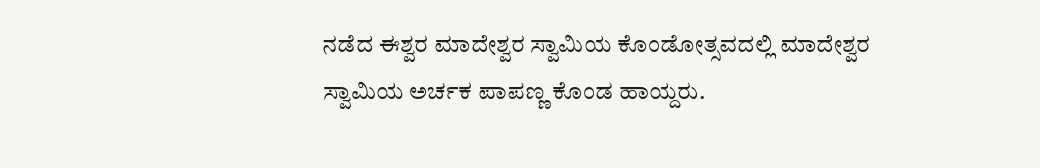ನಡೆದ ಈಶ್ವರ ಮಾದೇಶ್ವರ ಸ್ವಾಮಿಯ ಕೊಂಡೋತ್ಸವದಲ್ಲಿ ಮಾದೇಶ್ವರ ಸ್ವಾಮಿಯ ಅರ್ಚಕ ಪಾಪಣ್ಣ ಕೊಂಡ ಹಾಯ್ದರು.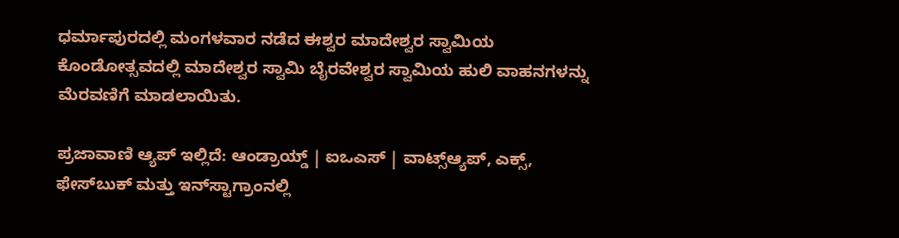ಧರ್ಮಾಪುರದಲ್ಲಿ ಮಂಗಳವಾರ ನಡೆದ ಈಶ್ವರ ಮಾದೇಶ್ವರ ಸ್ವಾಮಿಯ ಕೊಂಡೋತ್ಸವದಲ್ಲಿ ಮಾದೇಶ್ವರ ಸ್ವಾಮಿ ಬೈರವೇಶ್ವರ ಸ್ವಾಮಿಯ ಹುಲಿ ವಾಹನಗಳನ್ನು ಮೆರವಣಿಗೆ ಮಾಡಲಾಯಿತು.

ಪ್ರಜಾವಾಣಿ ಆ್ಯಪ್ ಇಲ್ಲಿದೆ: ಆಂಡ್ರಾಯ್ಡ್ | ಐಒಎಸ್ | ವಾಟ್ಸ್ಆ್ಯಪ್, ಎಕ್ಸ್, ಫೇಸ್‌ಬುಕ್ ಮತ್ತು ಇನ್‌ಸ್ಟಾಗ್ರಾಂನಲ್ಲಿ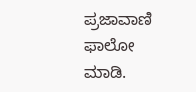ಪ್ರಜಾವಾಣಿ ಫಾಲೋ ಮಾಡಿ.